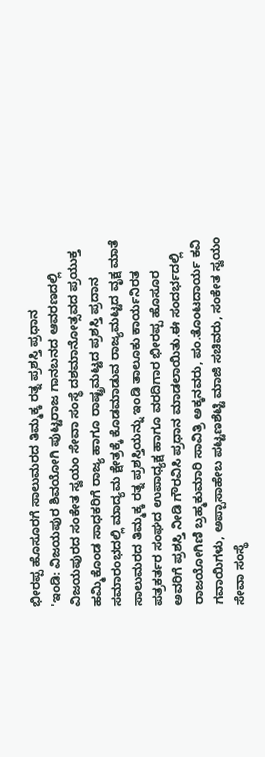ಭೀರಪ್ಪ ಹೊಸೂರಗೆ ಸಾಲುಮರದ ತಿಮ್ಮಕ್ಕ ರತ್ನ ಪ್ರಶಸ್ತಿ ಪ್ರಧಾನ
'ಇಂಡಿ: ವಿಜಯಪುರ ಶಿವಯೋಗಿ ಪುಟ್ಟರಾಜ ಗಾನಬನದ ಆವರಣದಲ್ಲಿ ವಿಜಯಪುರದ ಸಂಕೇತ ಸ್ವಯಂ ಸೇವಾ ಸಂಸ್ಥೆ ದಶಮಾನೋತ್ಸವದ ಪ್ರಯುಕ್ತ ಹಮ್ಮಿಕೊಂಡ ಸಾಧಕರಿಗೆ ರಾಜ್ಯ ಹಾಗೂ ರಾಷ್ಟ್ರಮಟ್ಟದ ಪ್ರಶಸ್ತಿ ಪ್ರದಾನ ಸಮಾರಂಭದಲ್ಲಿ ಮಾದ್ಯಮ ಕ್ಷೇತ್ರಕ್ಕೆ ಕೊಡಮಾಡುವ ರಾಜ್ಯಮಟ್ಟದ ವೃಕ್ಷ ಮಾತೆ ಸಾಲುಮರದ ತಿಮ್ಮಕ್ಕ ರತ್ನ ಪ್ರಶಸ್ತಿಯನ್ನು ಇಂಡಿ ತಾಲೂಕು ಕಾರ್ಯನಿರತ ಪತ್ರಕರ್ತರ ಸಂಘದ ಉಪಾಧ್ಯಕ್ಷ ಹಾಗೂ ವರದಿಗಾರ ಭೀರಪ್ಪ ಹೊಸೂರ ಅವರಿಗೆ ಪ್ರಶಸ್ತಿ ನೀಡಿ ಗೌರವಿಸಿ ಪ್ರಧಾನ ಮಾಡಲಾಯಿತು.ಈ ಸಂದರ್ಭದಲ್ಲಿ ರಾಜಯೋಗಿಣಿ ಬ್ರಹ್ಮಕುಮಾರಿ ಸಾವಿತ್ರಿ ಅಕ್ಕನವರು, ಪಂ.ತೊಂಟದಾರ್ಯ ಕವಿ ಗವಾಯಿಗಳು, ಅಪ್ಪಾಸಾಹೇಬ ಪಟ್ಟಣಶೆಟ್ಟಿ ಮಾಜಿ ಸಚಿವರು, ಸಂಕೇತ ಸ್ವಯಂ ಸೇವಾ ಸಂಸ್ಥೆ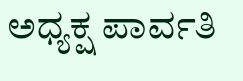ಅಧ್ಯಕ್ಷ ಪಾರ್ವತಿ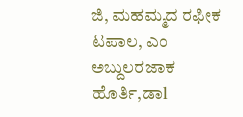ಜಿ, ಮಹಮ್ಮದ ರಫೀಕ ಟಪಾಲ, ಎಂ ಅಬ್ದುಲರಜಾಕ ಹೊರ್ತಿ,ಡಾl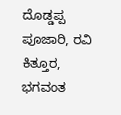ದೊಡ್ಡಪ್ಪ ಪೂಜಾರಿ, ರವಿ ಕಿತ್ತೂರ, ಭಗವಂತ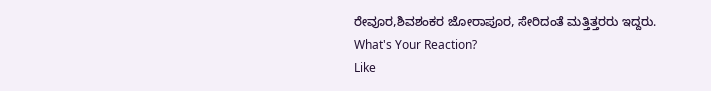ರೇವೂರ,ಶಿವಶಂಕರ ಜೋರಾಪೂರ, ಸೇರಿದಂತೆ ಮತ್ತಿತ್ತರರು ಇದ್ದರು.
What's Your Reaction?
Like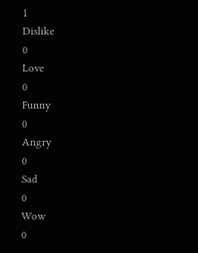1
Dislike
0
Love
0
Funny
0
Angry
0
Sad
0
Wow
0